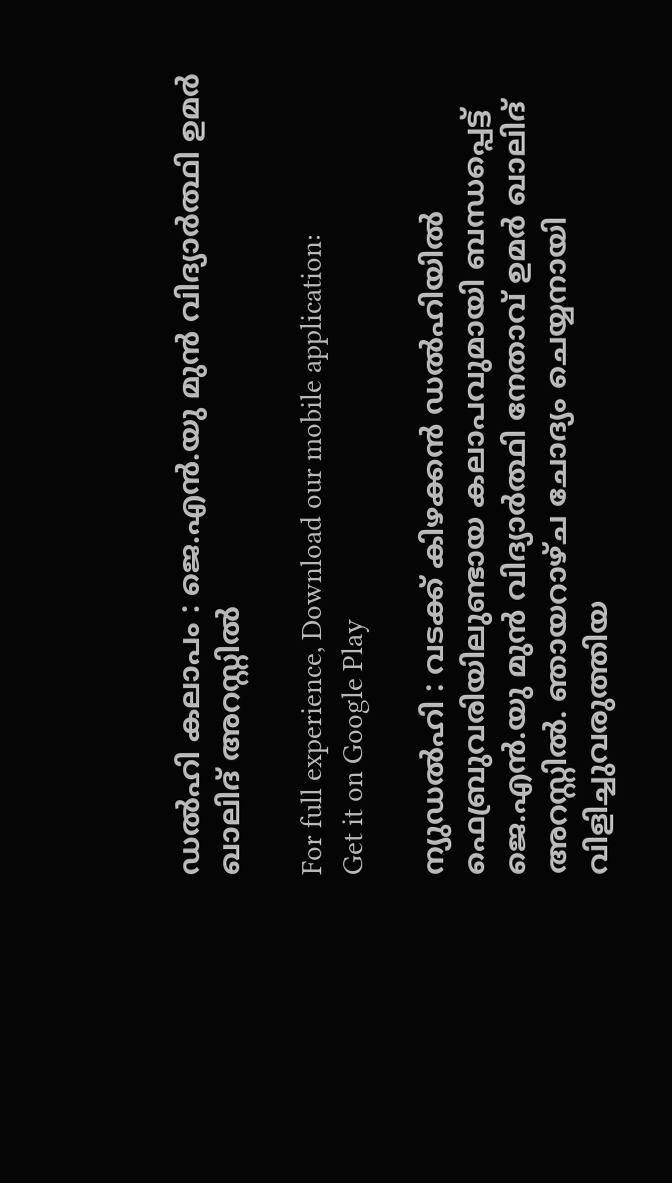ഡല്‍ഹി കലാപം : ജെ.എന്‍.യു മുന്‍ വിദ്യാര്‍ത്ഥി ഉമര്‍ ഖാലിദ് അറസ്റ്റില്‍

For full experience, Download our mobile application:
Get it on Google Play

ന്യുഡല്‍ഹി : വടക്ക് കിഴക്കന്‍ ഡല്‍ഹിയില്‍ ഫെബ്രുവരിയിലുണ്ടായ കലാപവുമായി ബന്ധപ്പെട്ട് ജെ.എന്‍.യു മുന്‍ വിദ്യാര്‍ത്ഥി നേതാവ് ഉമര്‍ ഖാലിദ് അറസ്റ്റില്‍. ഞായറാഴ്ച ചോദ്യം ചെയ്യനായി വിളിച്ചുവരുത്തിയ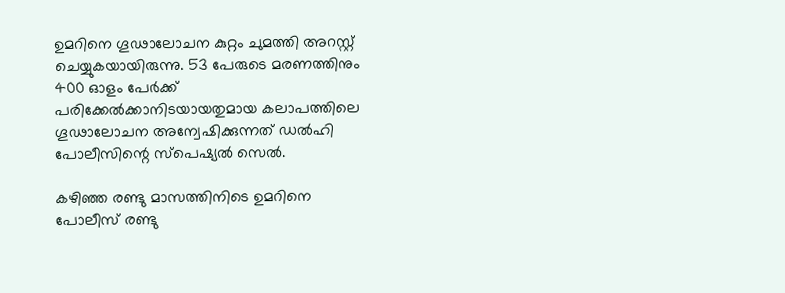ഉമറിനെ ഗൂഢാലോചന കുറ്റം ചുമത്തി അറസ്റ്റ് ചെയ്യുകയായിരുന്നു. 53 പേരുടെ മരണത്തിനും 400 ഓളം പേര്‍ക്ക് പരിക്കേല്‍ക്കാനിടയായതുമായ കലാപത്തിലെ ഗൂഢാലോചന അന്വേഷിക്കുന്നത് ഡല്‍ഹി പോലീസിന്റെ സ്‌പെഷ്യല്‍ സെല്‍.

കഴിഞ്ഞ രണ്ടു മാസത്തിനിടെ ഉമറിനെ പോലീസ് രണ്ടു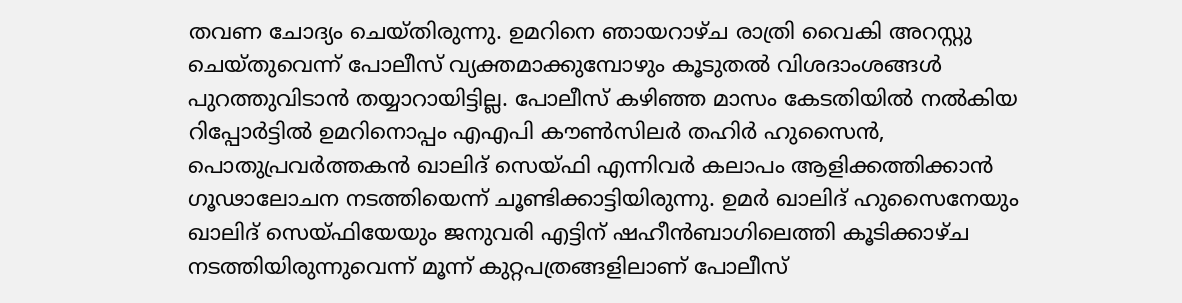തവണ ചോദ്യം ചെയ്തിരുന്നു. ഉമറിനെ ഞായറാഴ്ച രാത്രി വൈകി അറസ്റ്റു ചെയ്തുവെന്ന് പോലീസ് വ്യക്തമാക്കുമ്പോഴും കൂടുതല്‍ വിശദാംശങ്ങള്‍ പുറത്തുവിടാന്‍ തയ്യാറായിട്ടില്ല. പോലീസ് കഴിഞ്ഞ മാസം കേടതിയില്‍ നല്‍കിയ റിപ്പോര്‍ട്ടില്‍ ഉമറിനൊപ്പം എഎപി കൗണ്‍സിലര്‍ തഹിര്‍ ഹുസൈന്‍, പൊതുപ്രവര്‍ത്തകന്‍ ഖാലിദ് സെയ്ഫി എന്നിവര്‍ കലാപം ആളിക്കത്തിക്കാന്‍ ഗൂഢാലോചന നടത്തിയെന്ന് ചൂണ്ടിക്കാട്ടിയിരുന്നു. ഉമര്‍ ഖാലിദ് ഹുസൈനേയും ഖാലിദ് സെയ്ഫിയേയും ജനുവരി എട്ടിന് ഷഹീന്‍ബാഗിലെത്തി കൂടിക്കാഴ്ച നടത്തിയിരുന്നുവെന്ന് മൂന്ന് കുറ്റപത്രങ്ങളിലാണ് പോലീസ്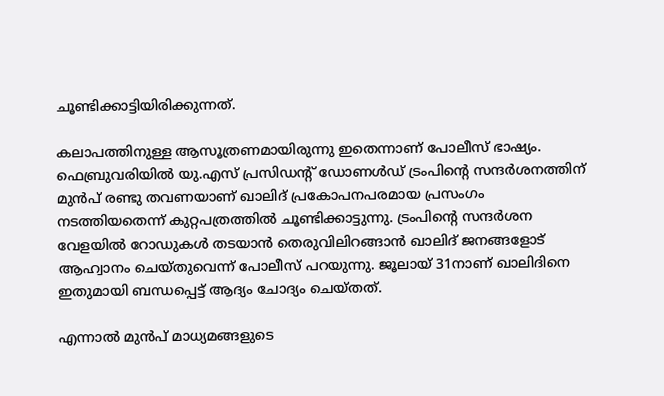ചൂണ്ടിക്കാട്ടിയിരിക്കുന്നത്.

കലാപത്തിനുള്ള ആസൂത്രണമായിരുന്നു ഇതെന്നാണ് പോലീസ് ഭാഷ്യം.
ഫെബ്രുവരിയില്‍ യു.എസ് പ്രസിഡന്റ് ഡോണള്‍ഡ് ട്രംപിന്റെ സന്ദര്‍ശനത്തിന് മുന്‍പ് രണ്ടു തവണയാണ് ഖാലിദ് പ്രകോപനപരമായ പ്രസംഗം നടത്തിയതെന്ന് കുറ്റപത്രത്തില്‍ ചൂണ്ടിക്കാട്ടുന്നു. ട്രംപിന്റെ സന്ദര്‍ശന വേളയില്‍ റോഡുകള്‍ തടയാന്‍ തെരുവിലിറങ്ങാന്‍ ഖാലിദ് ജനങ്ങളോട് ആഹ്വാനം ചെയ്തുവെന്ന് പോലീസ് പറയുന്നു. ജൂലായ് 31നാണ് ഖാലിദിനെ ഇതുമായി ബന്ധപ്പെട്ട് ആദ്യം ചോദ്യം ചെയ്തത്.

എന്നാല്‍ മുന്‍പ് മാധ്യമങ്ങളുടെ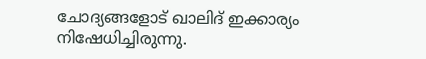ചോദ്യങ്ങളോട് ഖാലിദ് ഇക്കാര്യം നിഷേധിച്ചിരുന്നു.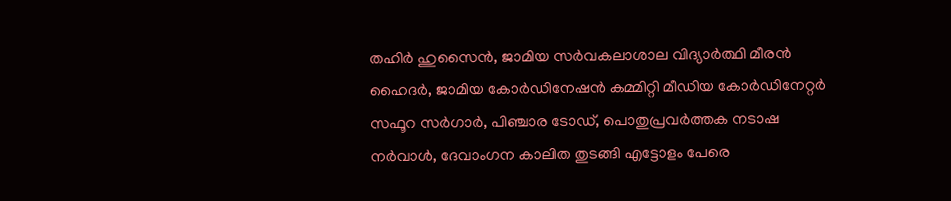തഹിര്‍ ഹുസൈന്‍, ജാമിയ സര്‍വകലാശാല വിദ്യാര്‍ത്ഥി മീരന്‍ ഹൈദര്‍, ജാമിയ കോര്‍ഡിനേഷന്‍ കമ്മിറ്റി മീഡിയ കോര്‍ഡിനേറ്റര്‍ സഫൂറ സര്‍ഗാര്‍, പിഞ്ചാര ടോഡ്, പൊതുപ്രവര്‍ത്തക നടാഷ നര്‍വാള്‍, ദേവാംഗന കാലിത തുടങ്ങി എട്ടോളം പേരെ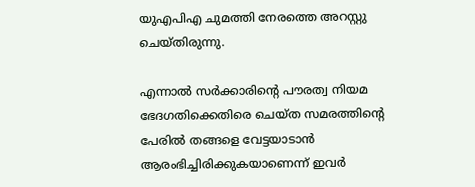യുഎപിഎ ചുമത്തി നേരത്തെ അറസ്റ്റു ചെയ്തിരുന്നു.

എന്നാല്‍ സര്‍ക്കാരിന്റെ പൗരത്വ നിയമ ഭേദഗതിക്കെതിരെ ചെയ്ത സമരത്തിന്റെ പേരില്‍ തങ്ങളെ വേട്ടയാടാന്‍ ആരംഭിച്ചിരിക്കുകയാണെന്ന് ഇവര്‍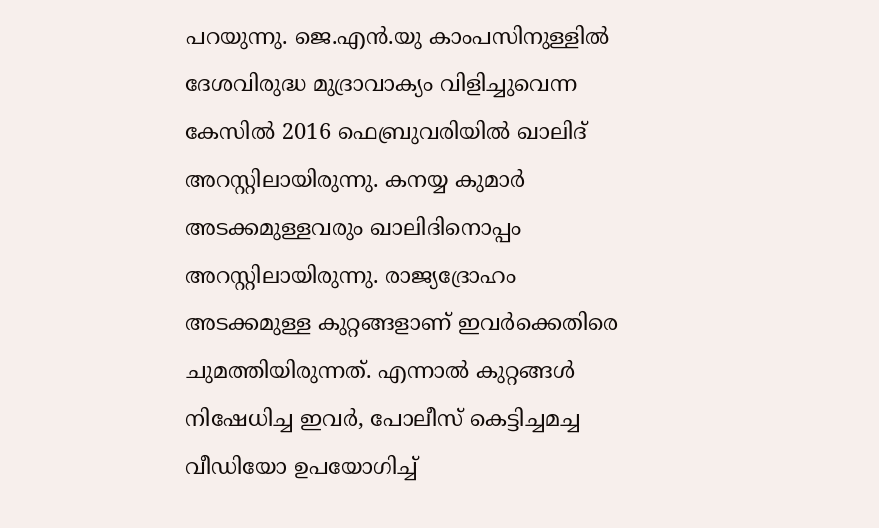പറയുന്നു. ജെ.എന്‍.യു കാംപസിനുള്ളില്‍ ദേശവിരുദ്ധ മുദ്രാവാക്യം വിളിച്ചുവെന്ന കേസില്‍ 2016 ഫെബ്രുവരിയില്‍ ഖാലിദ് അറസ്റ്റിലായിരുന്നു. കനയ്യ കുമാര്‍ അടക്കമുള്ളവരും ഖാലിദിനൊപ്പം അറസ്റ്റിലായിരുന്നു. രാജ്യദ്രോഹം അടക്കമുള്ള കുറ്റങ്ങളാണ് ഇവര്‍ക്കെതിരെ ചുമത്തിയിരുന്നത്. എന്നാല്‍ കുറ്റങ്ങള്‍ നിഷേധിച്ച ഇവര്‍, പോലീസ് കെട്ടിച്ചമച്ച വീഡിയോ ഉപയോഗിച്ച്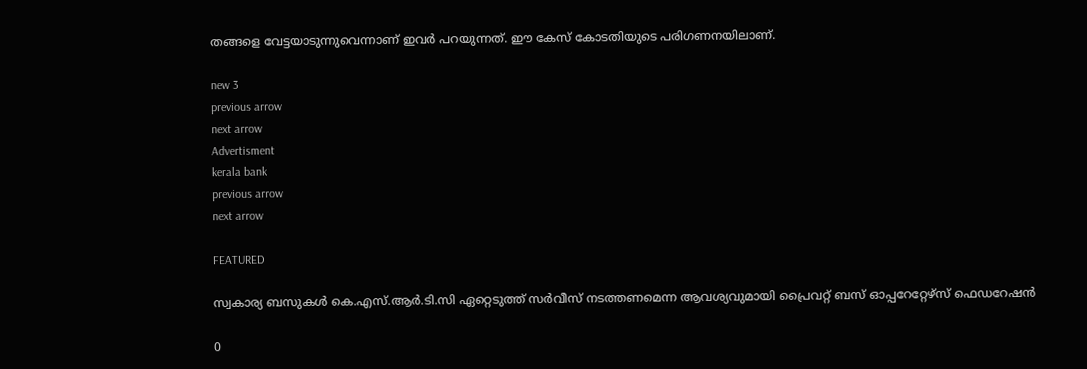തങ്ങളെ വേട്ടയാടുന്നുവെന്നാണ് ഇവര്‍ പറയുന്നത്. ഈ കേസ് കോടതിയുടെ പരിഗണനയിലാണ്.

new 3
previous arrow
next arrow
Advertisment
kerala bank
previous arrow
next arrow

FEATURED

സ്വകാര്യ ബസുകൾ കെ.എസ്.ആർ.ടി.സി ഏറ്റെടുത്ത് സർവീസ് നടത്തണമെന്ന ആവശ്യവുമായി പ്രൈവറ്റ് ബസ് ഓപ്പറേറ്റേഴ്‌സ് ഫെഡറേഷൻ

0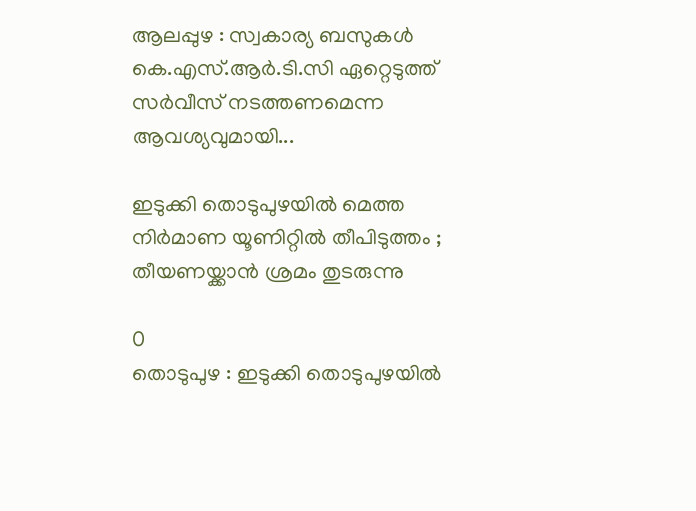ആലപ്പുഴ : സ്വകാര്യ ബസുകൾ കെ.എസ്.ആർ.ടി.സി ഏറ്റെടുത്ത് സർവീസ് നടത്തണമെന്ന ആവശ്യവുമായി...

ഇടുക്കി തൊടുപുഴയിൽ മെത്ത നിർമാണ യൂണിറ്റിൽ തീപിടുത്തം ; തീയണയ്ക്കാൻ ശ്രമം തുടരുന്നു

0
തൊടുപുഴ : ഇടുക്കി തൊടുപുഴയിൽ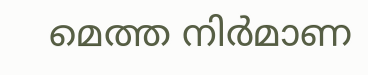മെത്ത നിർമാണ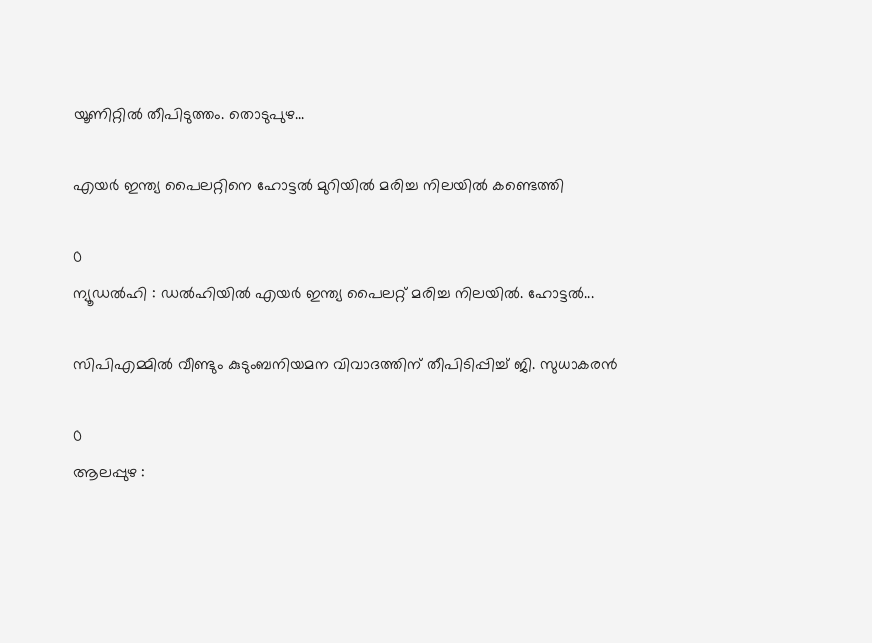യൂണിറ്റിൽ തീപിടുത്തം. തൊടുപുഴ...

എയര്‍ ഇന്ത്യ പൈലറ്റിനെ ഹോട്ടല്‍ മുറിയില്‍ മരിച്ച നിലയില്‍ കണ്ടെത്തി

0
ന്യൂഡല്‍ഹി : ഡല്‍ഹിയില്‍ എയര്‍ ഇന്ത്യ പൈലറ്റ് മരിച്ച നിലയില്‍. ഹോട്ടല്‍...

സിപിഎമ്മിൽ വീണ്ടും കുടുംബനിയമന വിവാദത്തിന് തീപിടിപ്പിച്ച് ജി. സുധാകരൻ

0
ആലപ്പുഴ :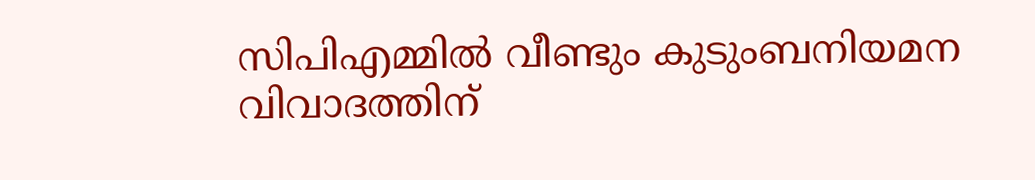സിപിഎമ്മിൽ വീണ്ടും കുടുംബനിയമന വിവാദത്തിന്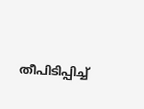തീപിടിപ്പിച്ച്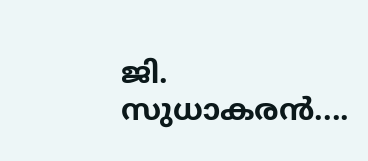ജി. സുധാകരൻ....